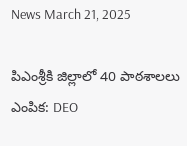News March 21, 2025

పిఎంశ్రీకి జిల్లాలో 40 పాఠశాలలు ఎంపిక: DEO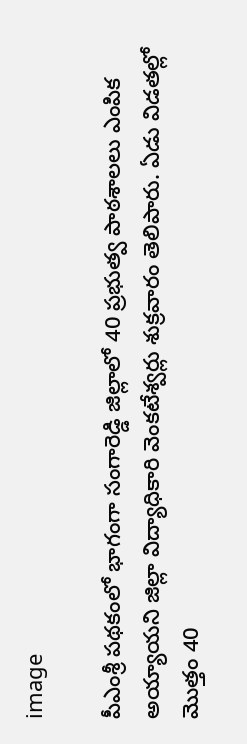image

పీఎంశ్రీ పథకంలో భాగంగా సంగారెడ్డి జిల్లాలో 40 ప్రభుత్వ పాఠశాలలు ఎంపిక అయ్యాయని జిల్లా విద్యాధికారి వెంకటేశ్వర్లు శుక్రవారం తెలిపారు. ఏడు విడతల్లో  మొత్తం 40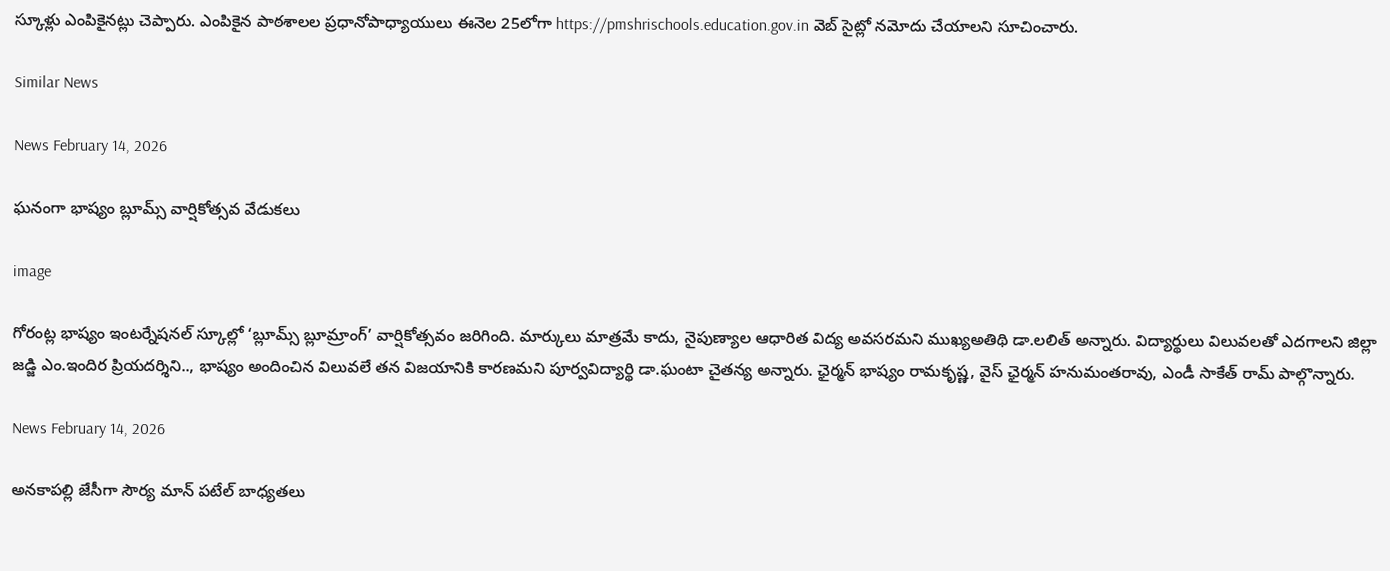స్కూళ్లు ఎంపికైనట్లు చెప్పారు. ఎంపికైన పాఠశాలల ప్రధానోపాధ్యాయులు ఈనెల 25లోగా https://pmshrischools.education.gov.in వెబ్ సైట్లో నమోదు చేయాలని సూచించారు.

Similar News

News February 14, 2026

ఘనంగా భాష్యం బ్లూమ్స్ వార్షికోత్సవ వేడుకలు

image

గోరంట్ల భాష్యం ఇంటర్నేషనల్ స్కూల్లో ‘బ్లూమ్స్ బ్లూమ్రాంగ్’ వార్షికోత్సవం జరిగింది. మార్కులు మాత్రమే కాదు, నైపుణ్యాల ఆధారిత విద్య అవసరమని ముఖ్యఅతిథి డా.లలిత్ అన్నారు. విద్యార్థులు విలువలతో ఎదగాలని జిల్లా జడ్జి ఎం.ఇందిర ప్రియదర్శిని.., భాష్యం అందించిన విలువలే తన విజయానికి కారణమని పూర్వవిద్యార్థి డా.ఘంటా చైతన్య అన్నారు. ఛైర్మన్ భాష్యం రామకృష్ణ, వైస్ ఛైర్మన్ హనుమంతరావు, ఎండీ సాకేత్ రామ్ పాల్గొన్నారు.

News February 14, 2026

అనకాపల్లి జేసీగా సౌర్య మాన్ పటేల్ బాధ్యతలు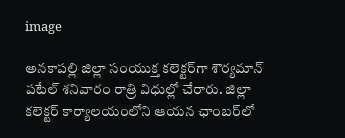image

అనకాపల్లి జిల్లా సంయుక్త కలెక్టర్‌గా శౌర్యమాన్ పటేల్ శనివారం రాత్రి విధుల్లో చేరారు. జిల్లా కలెక్టర్ కార్యాలయంలోని ఆయన ఛాంబర్‌లో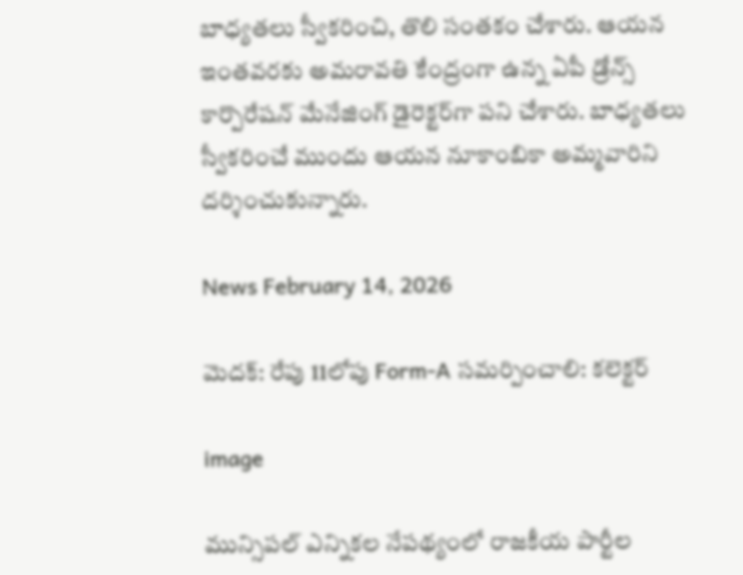బాధ్యతలు స్వీకరించి, తొలి సంతకం చేశారు. ఆయన ఇంతవరకు అమరావతి కేంద్రంగా ఉన్న ఏపీ డ్రోన్స్ కార్పొరేషన్ మేనేజింగ్ డైరెక్టర్‌గా పని చేశారు. బాధ్యతలు స్వీకరించే ముందు ఆయన నూకాంబికా అమ్మవారిని దర్శించుకున్నారు.

News February 14, 2026

మెదక్: రేపు 11లోపు Form-A సమర్పించాలి: కలెక్టర్

image

మున్సిపల్ ఎన్నికల నేపథ్యంలో రాజకీయ పార్టీల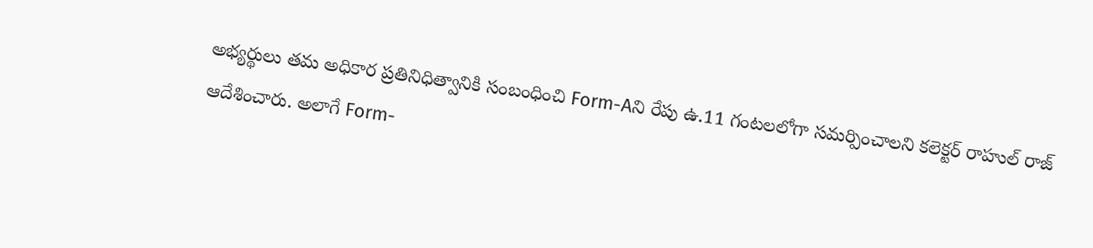అభ్యర్థులు తమ అధికార ప్రతినిధిత్వానికి సంబంధించి Form-Aని రేపు ఉ.11 గంటలలోగా సమర్పించాలని కలెక్టర్ రాహుల్ రాజ్ ఆదేశించారు. అలాగే Form-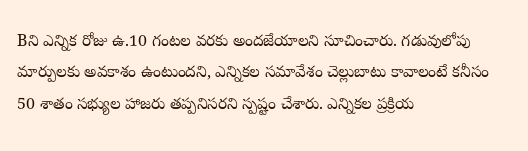Bని ఎన్నిక రోజు ఉ.10 గంటల వరకు అందజేయాలని సూచించారు. గడువులోపు మార్పులకు అవకాశం ఉంటుందని, ఎన్నికల సమావేశం చెల్లుబాటు కావాలంటే కనీసం 50 శాతం సభ్యుల హాజరు తప్పనిసరని స్పష్టం చేశారు. ఎన్నికల ప్రక్రియ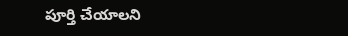పూర్తి చేయాలని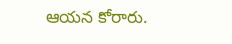ఆయన కోరారు.